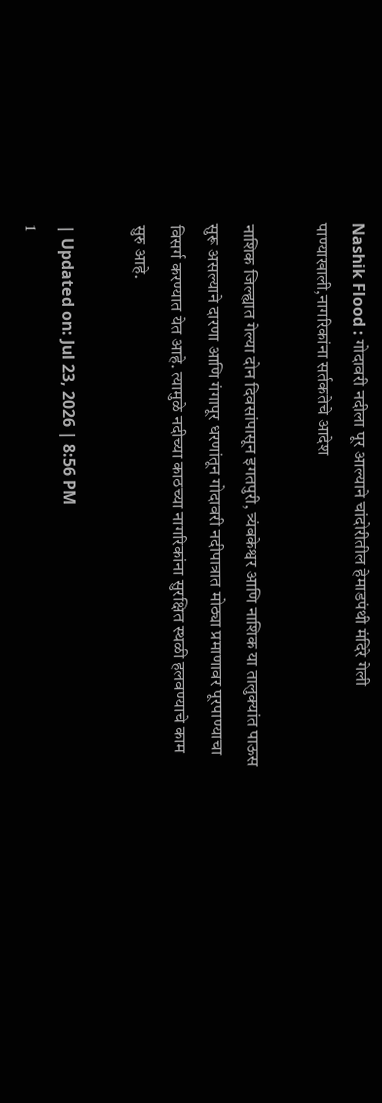Nashik Flood : गोदावरी नदीला पूर आल्याने चांदोरीतील हेमाडपंथी मंदिरे गेली पाण्याखाली,नागरिकांना सर्तकतेचे आदेश

नाशिक जिल्ह्यात गेल्या दोन दिवसांपासून इगतपुरी, त्र्यंबकेश्वर आणि नाशिक या तालुक्यांत पाऊस सुरू असल्याने दारणा आणि गंगापूर धरणांतून गोदावरी नदीपात्रात मोठ्या प्रमाणावर पूरपाण्याचा विसर्ग करण्यात येत आहे. त्यामुळे नदीच्या काठच्या नागरिकांना सुरक्षित स्थळी हलवण्याचे काम सुरु आहे.

| Updated on: Jul 23, 2026 | 8:56 PM
1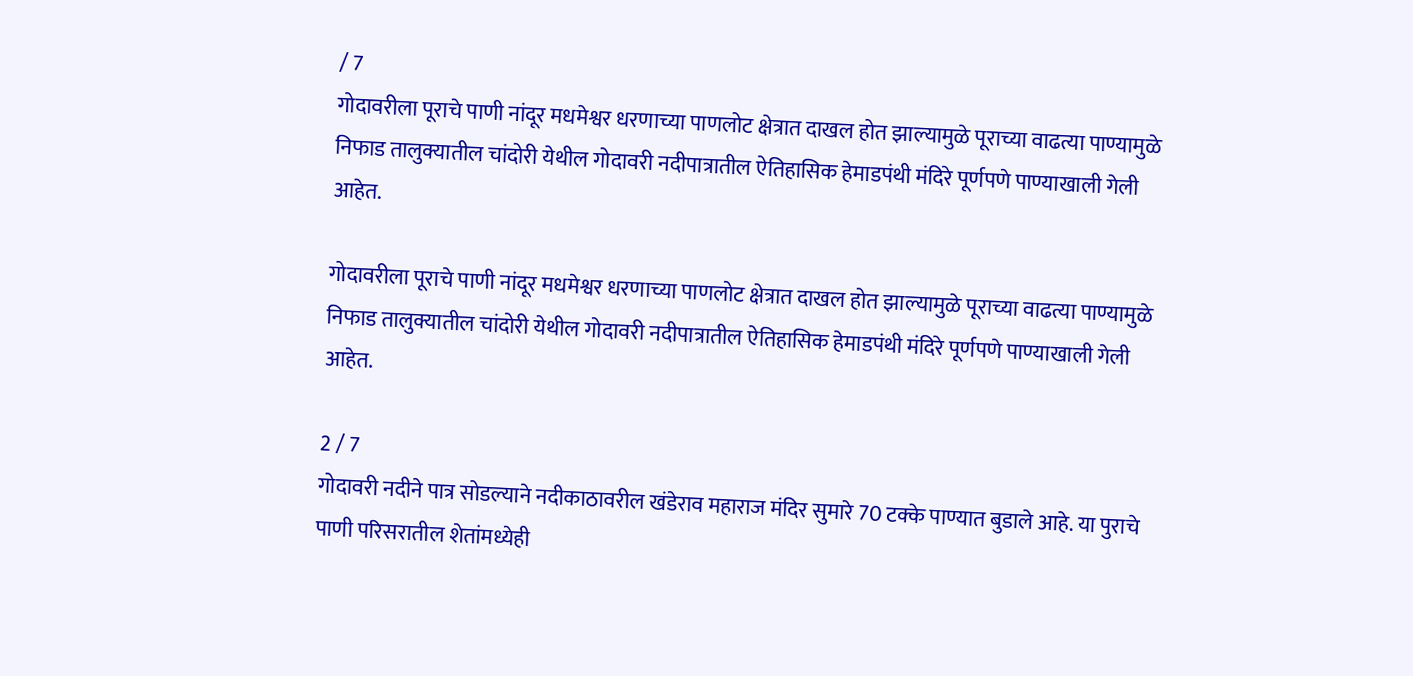/ 7
गोदावरीला पूराचे पाणी नांदूर मधमेश्वर धरणाच्या पाणलोट क्षेत्रात दाखल होत झाल्यामुळे पूराच्या वाढत्या पाण्यामुळे निफाड तालुक्यातील चांदोरी येथील गोदावरी नदीपात्रातील ऐतिहासिक हेमाडपंथी मंदिरे पूर्णपणे पाण्याखाली गेली आहेत.

गोदावरीला पूराचे पाणी नांदूर मधमेश्वर धरणाच्या पाणलोट क्षेत्रात दाखल होत झाल्यामुळे पूराच्या वाढत्या पाण्यामुळे निफाड तालुक्यातील चांदोरी येथील गोदावरी नदीपात्रातील ऐतिहासिक हेमाडपंथी मंदिरे पूर्णपणे पाण्याखाली गेली आहेत.

2 / 7
गोदावरी नदीने पात्र सोडल्याने नदीकाठावरील खंडेराव महाराज मंदिर सुमारे 70 टक्के पाण्यात बुडाले आहे. या पुराचे पाणी परिसरातील शेतांमध्येही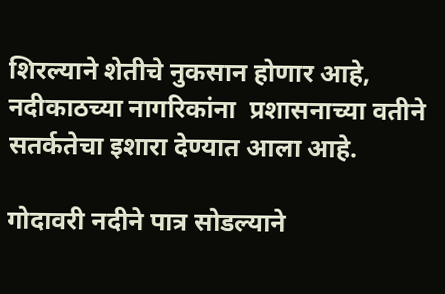शिरल्याने शेतीचे नुकसान होणार आहे, नदीकाठच्या नागरिकांना  प्रशासनाच्या वतीने सतर्कतेचा इशारा देण्यात आला आहे.

गोदावरी नदीने पात्र सोडल्याने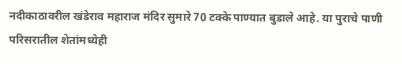नदीकाठावरील खंडेराव महाराज मंदिर सुमारे 70 टक्के पाण्यात बुडाले आहे. या पुराचे पाणी परिसरातील शेतांमध्येही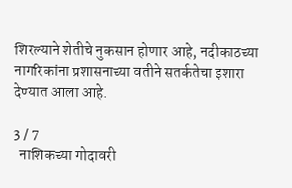शिरल्याने शेतीचे नुकसान होणार आहे, नदीकाठच्या नागरिकांना प्रशासनाच्या वतीने सतर्कतेचा इशारा देण्यात आला आहे.

3 / 7
  नाशिकच्या गोदावरी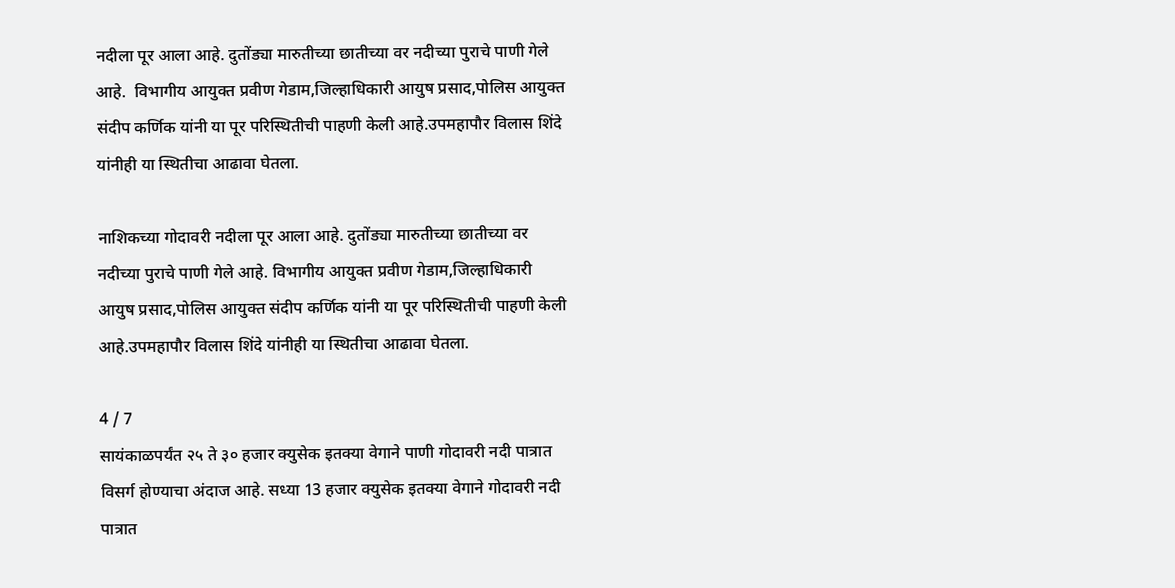नदीला पूर आला आहे. दुतोंड्या मारुतीच्या छातीच्या वर नदीच्या पुराचे पाणी गेले आहे.  विभागीय आयुक्त प्रवीण गेडाम,जिल्हाधिकारी आयुष प्रसाद,पोलिस आयुक्त संदीप कर्णिक यांनी या पूर परिस्थितीची पाहणी केली आहे.उपमहापौर विलास शिंदे यांनीही या स्थितीचा आढावा घेतला.

नाशिकच्या गोदावरी नदीला पूर आला आहे. दुतोंड्या मारुतीच्या छातीच्या वर नदीच्या पुराचे पाणी गेले आहे. विभागीय आयुक्त प्रवीण गेडाम,जिल्हाधिकारी आयुष प्रसाद,पोलिस आयुक्त संदीप कर्णिक यांनी या पूर परिस्थितीची पाहणी केली आहे.उपमहापौर विलास शिंदे यांनीही या स्थितीचा आढावा घेतला.

4 / 7
सायंकाळपर्यंत २५ ते ३० हजार क्युसेक इतक्या वेगाने पाणी गोदावरी नदी पात्रात विसर्ग होण्याचा अंदाज आहे. सध्या 13 हजार क्युसेक इतक्या वेगाने गोदावरी नदी पात्रात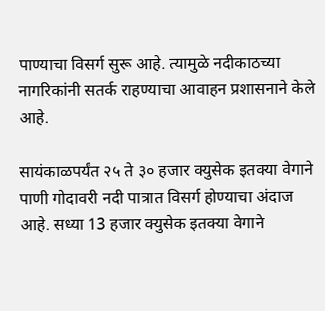पाण्याचा विसर्ग सुरू आहे. त्यामुळे नदीकाठच्या नागरिकांनी सतर्क राहण्याचा आवाहन प्रशासनाने केले आहे.

सायंकाळपर्यंत २५ ते ३० हजार क्युसेक इतक्या वेगाने पाणी गोदावरी नदी पात्रात विसर्ग होण्याचा अंदाज आहे. सध्या 13 हजार क्युसेक इतक्या वेगाने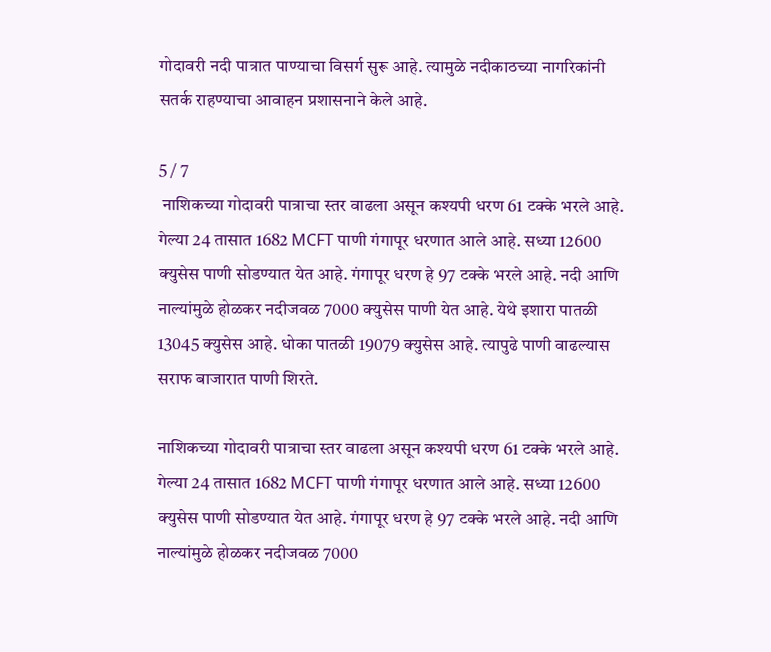गोदावरी नदी पात्रात पाण्याचा विसर्ग सुरू आहे. त्यामुळे नदीकाठच्या नागरिकांनी सतर्क राहण्याचा आवाहन प्रशासनाने केले आहे.

5 / 7
 नाशिकच्या गोदावरी पात्राचा स्तर वाढला असून कश्यपी धरण 61 टक्के भरले आहे. गेल्या 24 तासात 1682 MCFT पाणी गंगापूर धरणात आले आहे. सध्या 12600 क्युसेस पाणी सोडण्यात येत आहे. गंगापूर धरण हे 97 टक्के भरले आहे. नदी आणि नाल्यांमुळे होळकर नदीजवळ 7000 क्युसेस पाणी येत आहे. येथे इशारा पातळी 13045 क्युसेस आहे. धोका पातळी 19079 क्युसेस आहे. त्यापुढे पाणी वाढल्यास सराफ बाजारात पाणी शिरते.

नाशिकच्या गोदावरी पात्राचा स्तर वाढला असून कश्यपी धरण 61 टक्के भरले आहे. गेल्या 24 तासात 1682 MCFT पाणी गंगापूर धरणात आले आहे. सध्या 12600 क्युसेस पाणी सोडण्यात येत आहे. गंगापूर धरण हे 97 टक्के भरले आहे. नदी आणि नाल्यांमुळे होळकर नदीजवळ 7000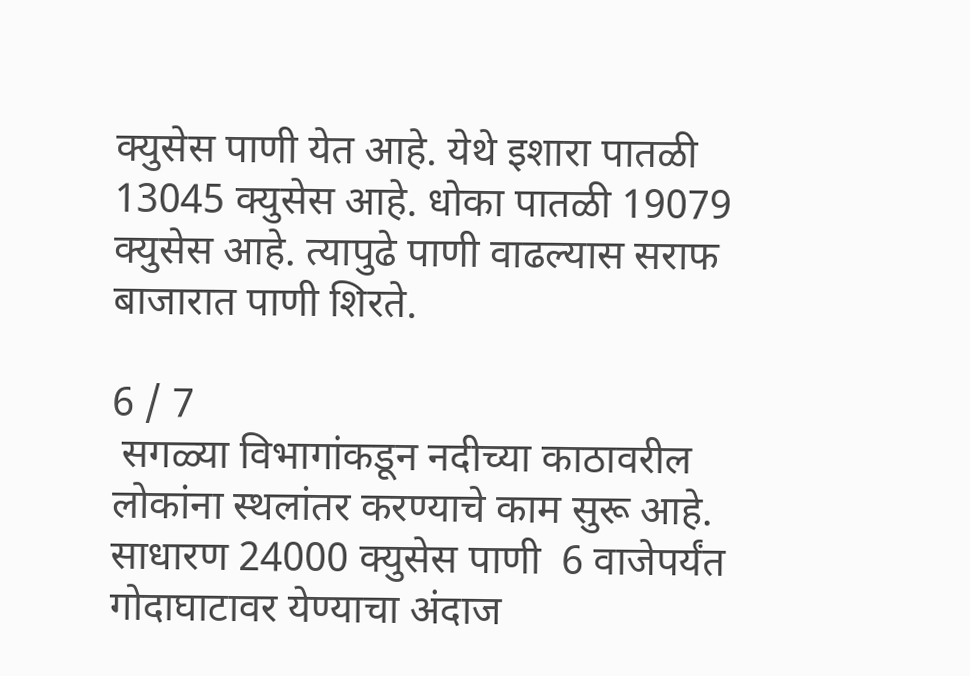क्युसेस पाणी येत आहे. येथे इशारा पातळी 13045 क्युसेस आहे. धोका पातळी 19079 क्युसेस आहे. त्यापुढे पाणी वाढल्यास सराफ बाजारात पाणी शिरते.

6 / 7
 सगळ्या विभागांकडून नदीच्या काठावरील लोकांना स्थलांतर करण्याचे काम सुरू आहे. साधारण 24000 क्युसेस पाणी  6 वाजेपर्यंत गोदाघाटावर येण्याचा अंदाज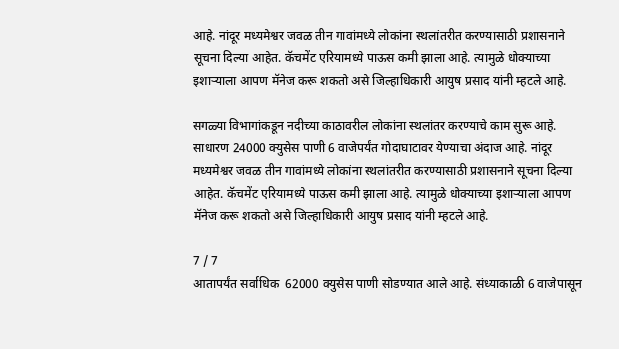आहे. नांदूर मध्यमेश्वर जवळ तीन गावांमध्ये लोकांना स्थलांतरीत करण्यासाठी प्रशासनाने सूचना दिल्या आहेत. कॅचमेंट एरियामध्ये पाऊस कमी झाला आहे. त्यामुळे धोक्याच्या इशाऱ्याला आपण मॅनेज करू शकतो असे जिल्हाधिकारी आयुष प्रसाद यांनी म्हटले आहे.

सगळ्या विभागांकडून नदीच्या काठावरील लोकांना स्थलांतर करण्याचे काम सुरू आहे. साधारण 24000 क्युसेस पाणी 6 वाजेपर्यंत गोदाघाटावर येण्याचा अंदाज आहे. नांदूर मध्यमेश्वर जवळ तीन गावांमध्ये लोकांना स्थलांतरीत करण्यासाठी प्रशासनाने सूचना दिल्या आहेत. कॅचमेंट एरियामध्ये पाऊस कमी झाला आहे. त्यामुळे धोक्याच्या इशाऱ्याला आपण मॅनेज करू शकतो असे जिल्हाधिकारी आयुष प्रसाद यांनी म्हटले आहे.

7 / 7
आतापर्यंत सर्वाधिक  62000 क्युसेस पाणी सोडण्यात आले आहे. संध्याकाळी 6 वाजेपासून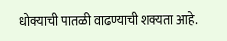धोक्याची पातळी वाढण्याची शक्यता आहे.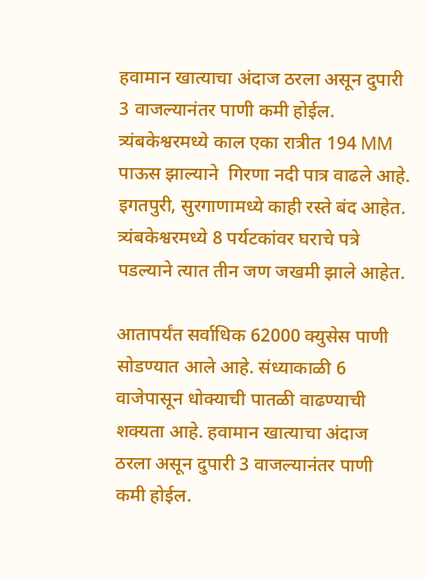हवामान खात्याचा अंदाज ठरला असून दुपारी 3 वाजल्यानंतर पाणी कमी होईल. त्र्यंबकेश्वरमध्ये काल एका रात्रीत 194 MM  पाऊस झाल्याने  गिरणा नदी पात्र वाढले आहे.  इगतपुरी, सुरगाणामध्ये काही रस्ते बंद आहेत. त्र्यंबकेश्वरमध्ये 8 पर्यटकांवर घराचे पत्रे पडल्याने त्यात तीन जण जखमी झाले आहेत.

आतापर्यंत सर्वाधिक 62000 क्युसेस पाणी सोडण्यात आले आहे. संध्याकाळी 6 वाजेपासून धोक्याची पातळी वाढण्याची शक्यता आहे. हवामान खात्याचा अंदाज ठरला असून दुपारी 3 वाजल्यानंतर पाणी कमी होईल.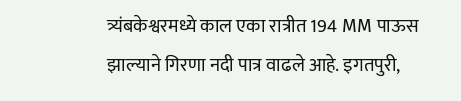त्र्यंबकेश्वरमध्ये काल एका रात्रीत 194 MM पाऊस झाल्याने गिरणा नदी पात्र वाढले आहे. इगतपुरी,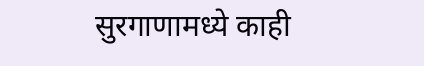सुरगाणामध्ये काही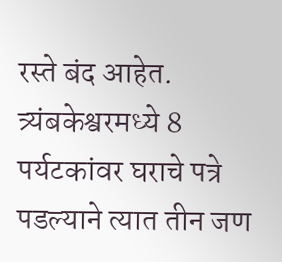रस्ते बंद आहेत. त्र्यंबकेश्वरमध्ये 8 पर्यटकांवर घराचे पत्रे पडल्याने त्यात तीन जण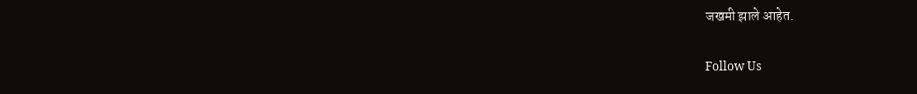जखमी झाले आहेत.

Follow Us